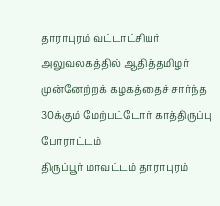தாராபுரம் வட்டாட்சியர் அலுவலகத்தில் ஆதித்தமிழர் முன்னேற்றக் கழகத்தைச் சார்ந்த 30க்கும் மேற்பட்டோர் காத்திருப்பு போராட்டம்
திருப்பூர் மாவட்டம் தாராபுரம்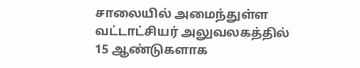சாலையில் அமைந்துள்ள வட்டாட்சியர் அலுவலகத்தில் 15 ஆண்டுகளாக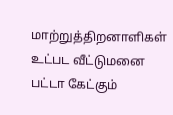மாற்றுத்திறனாளிகள் உட்பட வீட்டுமனை பட்டா கேட்கும்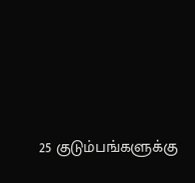25 குடும்பங்களுக்கு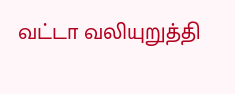வட்டா வலியுறுத்தி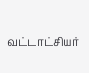வட்டாட்சியர்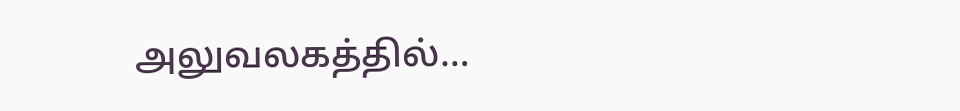அலுவலகத்தில்…